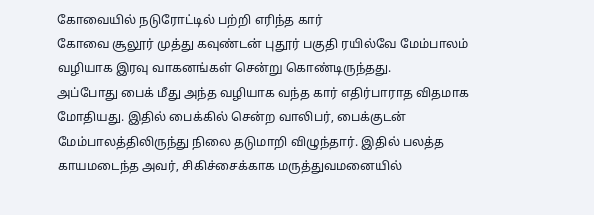கோவையில் நடுரோட்டில் பற்றி எரிந்த கார்
கோவை சூலூர் முத்து கவுண்டன் புதூர் பகுதி ரயில்வே மேம்பாலம் வழியாக இரவு வாகனங்கள் சென்று கொண்டிருந்தது.
அப்போது பைக் மீது அந்த வழியாக வந்த கார் எதிர்பாராத விதமாக மோதியது. இதில் பைக்கில் சென்ற வாலிபர், பைக்குடன் மேம்பாலத்திலிருந்து நிலை தடுமாறி விழுந்தார். இதில் பலத்த காயமடைந்த அவர், சிகிச்சைக்காக மருத்துவமனையில்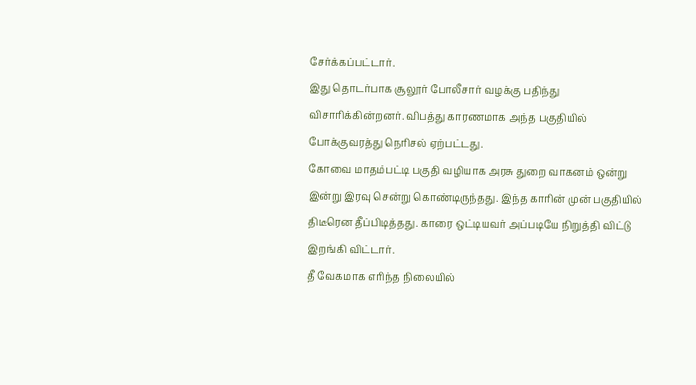சேர்க்கப்பட்டார்.
இது தொடர்பாக சூலூர் போலீசார் வழக்கு பதிந்து விசாரிக்கின்றனர். விபத்து காரணமாக அந்த பகுதியில் போக்குவரத்து நெரிசல் ஏற்பட்டது.
கோவை மாதம்பட்டி பகுதி வழியாக அரசு துறை வாகனம் ஒன்று இன்று இரவு சென்று கொண்டிருந்தது. இந்த காரின் முன் பகுதியில் திடீரென தீப்பிடித்தது. காரை ஒட்டியவர் அப்படியே நிறுத்தி விட்டு இறங்கி விட்டார்.
தீ வேகமாக எரிந்த நிலையில்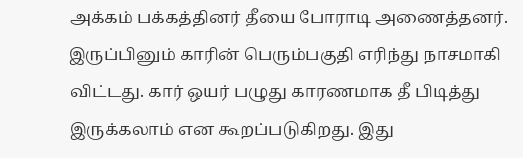அக்கம் பக்கத்தினர் தீயை போராடி அணைத்தனர். இருப்பினும் காரின் பெரும்பகுதி எரிந்து நாசமாகி விட்டது. கார் ஒயர் பழுது காரணமாக தீ பிடித்து இருக்கலாம் என கூறப்படுகிறது. இது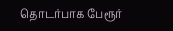தொடர்பாக பேரூர்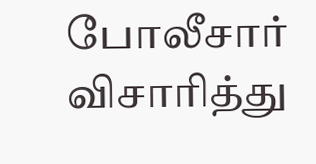போலீசார் விசாரித்து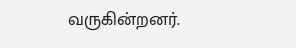வருகின்றனர்.